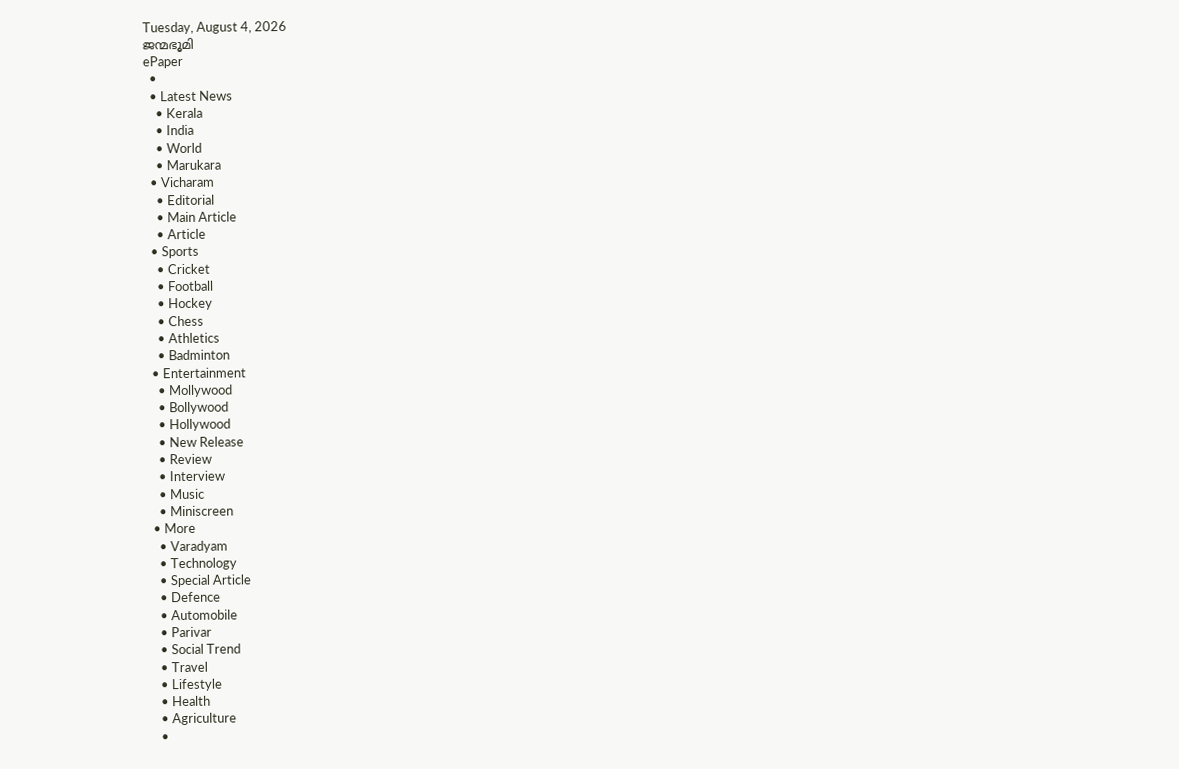Tuesday, August 4, 2026
ജന്മഭൂമി
ePaper
  •
  • Latest News
    • Kerala
    • India
    • World
    • Marukara
  • Vicharam
    • Editorial
    • Main Article
    • Article
  • Sports
    • Cricket
    • Football
    • Hockey
    • Chess
    • Athletics
    • Badminton
  • Entertainment
    • Mollywood
    • Bollywood
    • Hollywood
    • New Release
    • Review
    • Interview
    • Music
    • Miniscreen
  • More
    • Varadyam
    • Technology
    • Special Article
    • Defence
    • Automobile
    • Parivar
    • Social Trend
    • Travel
    • Lifestyle
    • Health
    • Agriculture
    •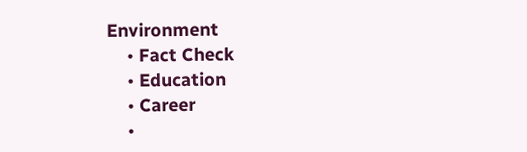Environment
    • Fact Check
    • Education
    • Career
    •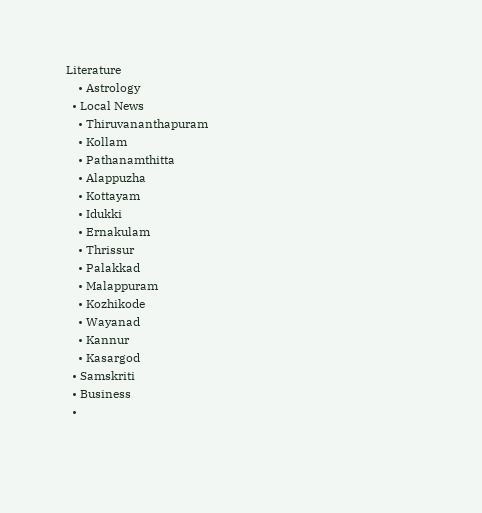Literature
    • Astrology
  • Local News
    • Thiruvananthapuram
    • Kollam
    • Pathanamthitta
    • Alappuzha
    • Kottayam
    • Idukki
    • Ernakulam
    • Thrissur
    • Palakkad
    • Malappuram
    • Kozhikode
    • Wayanad
    • Kannur
    • Kasargod
  • Samskriti
  • Business
  •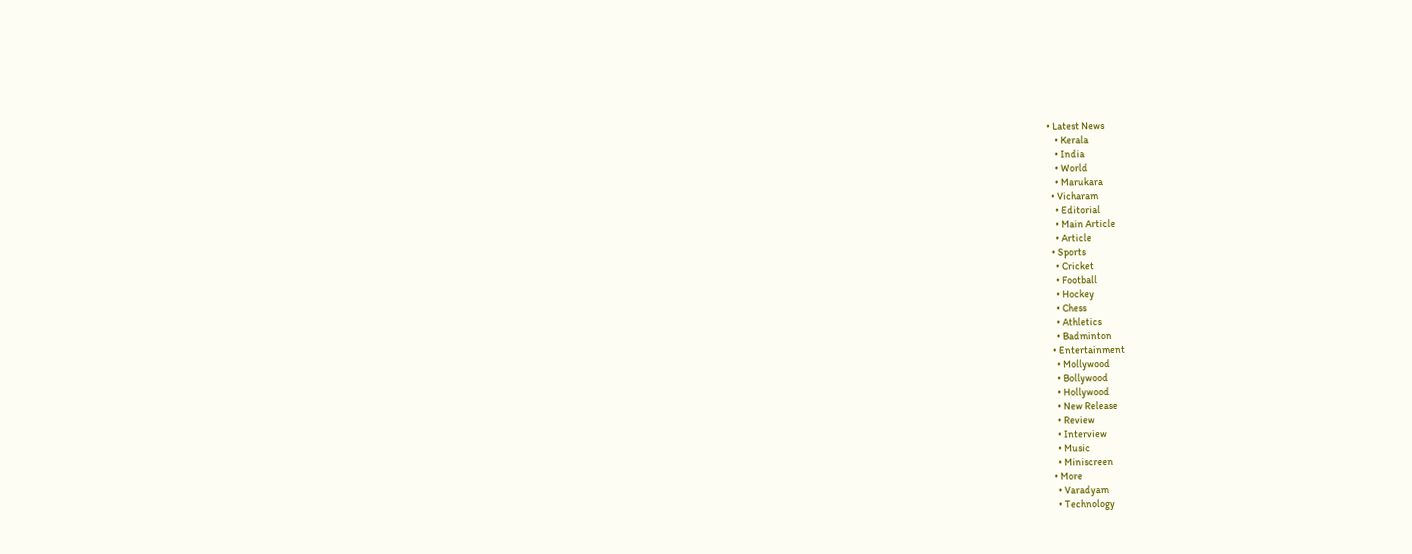• Latest News
    • Kerala
    • India
    • World
    • Marukara
  • Vicharam
    • Editorial
    • Main Article
    • Article
  • Sports
    • Cricket
    • Football
    • Hockey
    • Chess
    • Athletics
    • Badminton
  • Entertainment
    • Mollywood
    • Bollywood
    • Hollywood
    • New Release
    • Review
    • Interview
    • Music
    • Miniscreen
  • More
    • Varadyam
    • Technology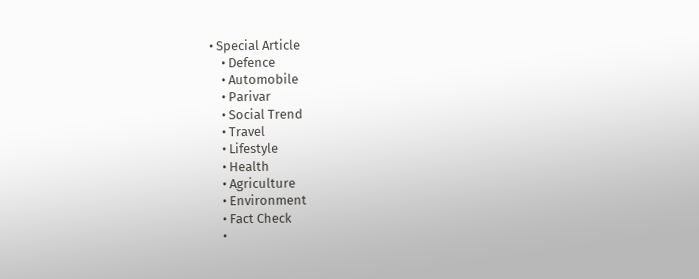• Special Article
    • Defence
    • Automobile
    • Parivar
    • Social Trend
    • Travel
    • Lifestyle
    • Health
    • Agriculture
    • Environment
    • Fact Check
    •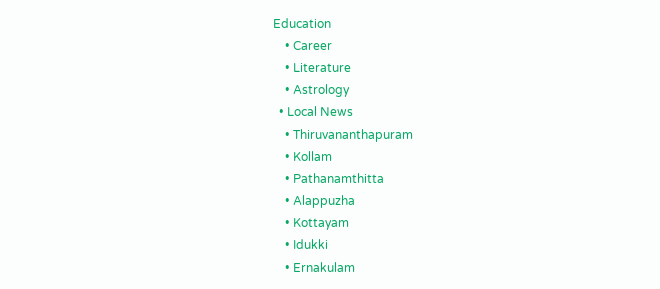Education
    • Career
    • Literature
    • Astrology
  • Local News
    • Thiruvananthapuram
    • Kollam
    • Pathanamthitta
    • Alappuzha
    • Kottayam
    • Idukki
    • Ernakulam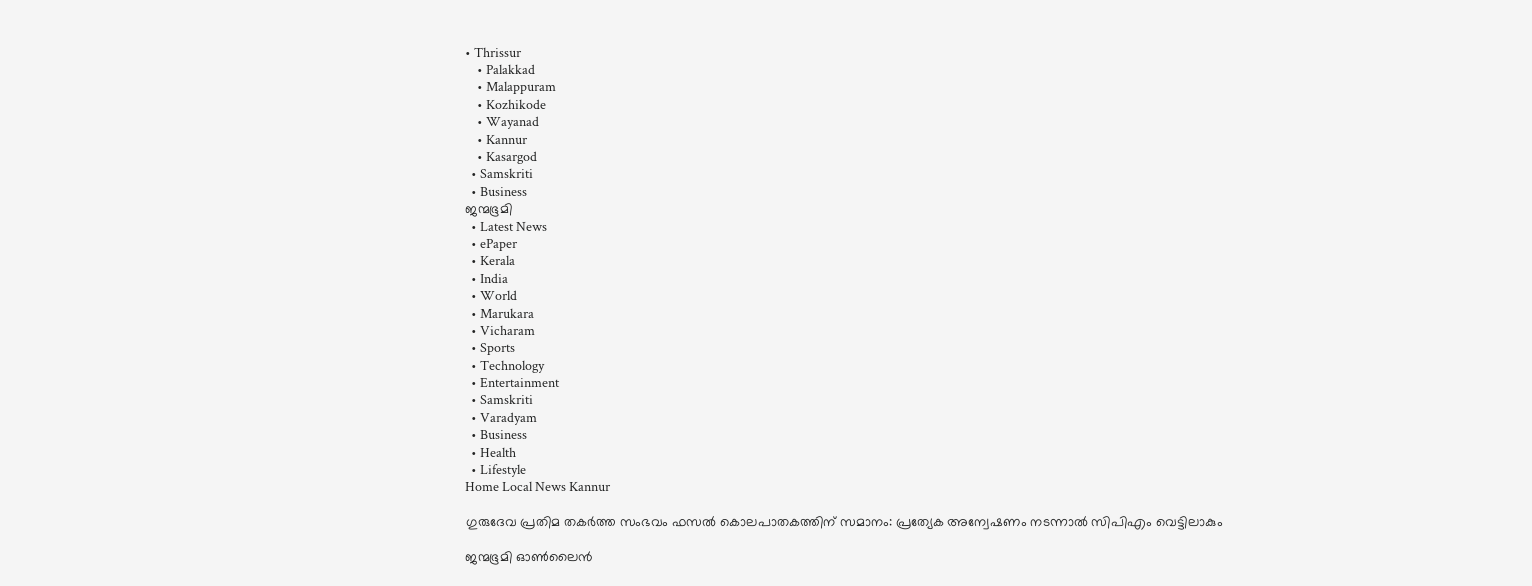• Thrissur
    • Palakkad
    • Malappuram
    • Kozhikode
    • Wayanad
    • Kannur
    • Kasargod
  • Samskriti
  • Business
ജന്മഭൂമി
  • Latest News
  • ePaper
  • Kerala
  • India
  • World
  • Marukara
  • Vicharam
  • Sports
  • Technology
  • Entertainment
  • Samskriti
  • Varadyam
  • Business
  • Health
  • Lifestyle
Home Local News Kannur

ഗുരുദേവ പ്രതിമ തകര്‍ത്ത സംഭവം ഫസല്‍ കൊലപാതകത്തിന് സമാനം: പ്രത്യേക അന്വേഷണം നടന്നാല്‍ സിപിഎം വെട്ടിലാകും

ജന്മഭൂമി ഓണ്‍ലൈന്‍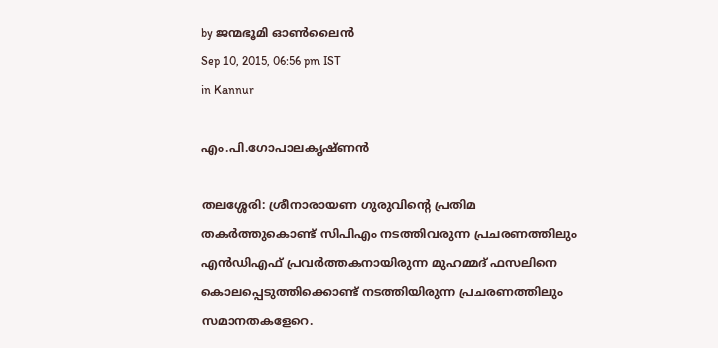by ജന്മഭൂമി ഓണ്‍ലൈന്‍
Sep 10, 2015, 06:56 pm IST
in Kannur

എം.പി.ഗോപാലകൃഷ്ണന്‍

തലശ്ശേരി: ശ്രീനാരായണ ഗുരുവിന്റെ പ്രതിമ തകര്‍ത്തുകൊണ്ട് സിപിഎം നടത്തിവരുന്ന പ്രചരണത്തിലും എന്‍ഡിഎഫ് പ്രവര്‍ത്തകനായിരുന്ന മുഹമ്മദ് ഫസലിനെ കൊലപ്പെടുത്തിക്കൊണ്ട് നടത്തിയിരുന്ന പ്രചരണത്തിലും സമാനതകളേറെ.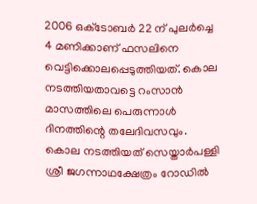2006 ഒക്‌ടോബര്‍ 22 ന് പുലര്‍ച്ചെ 4 മണിക്കാണ് ഫസലിനെ വെട്ടിക്കൊലപ്പെടുത്തിയത്. കൊല നടത്തിയതാവട്ടെ റംസാന്‍ മാസത്തിലെ പെരുന്നാള്‍ ദിനത്തിന്റെ തലേദിവസവും. കൊല നടത്തിയത് സെയ്താര്‍പള്ളി ശ്രീ ജഗന്നാഥക്ഷേത്രം റോഡില്‍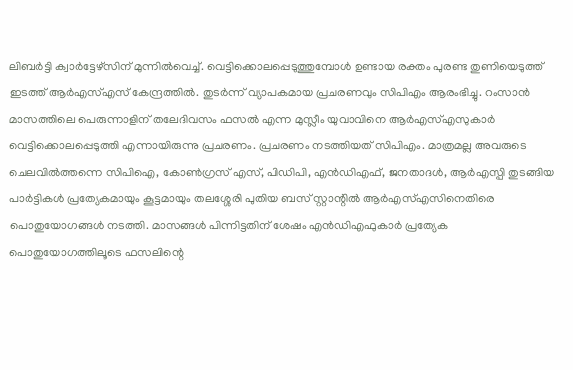ലിബര്‍ട്ടി ക്വാര്‍ട്ടേഴ്‌സിന് മുന്നില്‍വെച്ച്. വെട്ടിക്കൊലപ്പെടുത്തുമ്പോള്‍ ഉണ്ടായ രക്തം പുരണ്ട തുണിയെടുത്ത് ഇടത്ത് ആര്‍എസ്എസ് കേന്ദ്രത്തില്‍. തുടര്‍ന്ന് വ്യാപകമായ പ്രചരണവും സിപിഎം ആരംഭിച്ചു. റംസാന്‍ മാസത്തിലെ പെരുന്നാളിന് തലേദിവസം ഫസല്‍ എന്ന മുസ്ലീം യുവാവിനെ ആര്‍എസ്എസുകാര്‍ വെട്ടിക്കൊലപ്പെടുത്തി എന്നായിരുന്നു പ്രചരണം. പ്രചരണം നടത്തിയത് സിപിഎം. മാത്രമല്ല അവരുടെ ചെലവില്‍ത്തന്നെ സിപിഐ, കോണ്‍ഗ്രസ് എസ്, പിഡിപി, എന്‍ഡിഎഫ്, ജനതാദള്‍, ആര്‍എസ്പി തുടങ്ങിയ പാര്‍ട്ടികള്‍ പ്രത്യേകമായും കൂട്ടമായും തലശ്ശേരി പുതിയ ബസ് സ്റ്റാന്റില്‍ ആര്‍എസ്എസിനെതിരെ പൊതുയോഗങ്ങള്‍ നടത്തി. മാസങ്ങള്‍ പിന്നിട്ടതിന് ശേഷം എന്‍ഡിഎഫുകാര്‍ പ്രത്യേക പൊതുയോഗത്തിലൂടെ ഫസലിന്റെ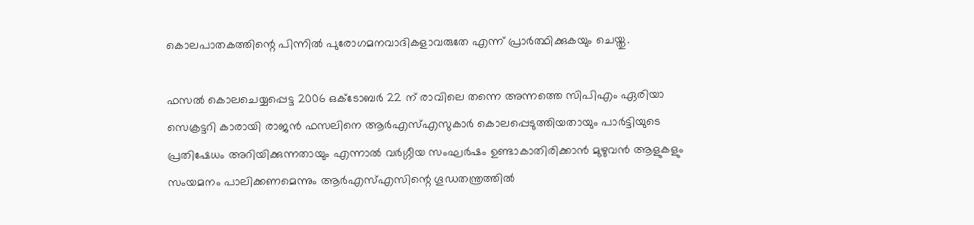കൊലപാതകത്തിന്റെ പിന്നില്‍ പുരോഗമനവാദികളാവരുതേ എന്ന് പ്രാര്‍ത്ഥിക്കുകയും ചെയ്തു.

ഫസല്‍ കൊലചെയ്യപ്പെട്ട 2006 ഒക്‌ടോബര്‍ 22 ന് രാവിലെ തന്നെ അന്നത്തെ സിപിഎം ഏരിയാ സെക്രട്ടറി കാരായി രാജന്‍ ഫസലിനെ ആര്‍എസ്എസുകാര്‍ കൊലപ്പെടുത്തിയതായും പാര്‍ട്ടിയുടെ പ്രതിഷേധം അറിയിക്കുന്നതായും എന്നാല്‍ വര്‍ഗ്ഗീയ സംഘര്‍ഷം ഉണ്ടാകാതിരിക്കാന്‍ മുഴുവന്‍ ആളുകളും സംയമനം പാലിക്കണമെന്നും ആര്‍എസ്എസിന്റെ ഗൂഡതന്ത്രത്തില്‍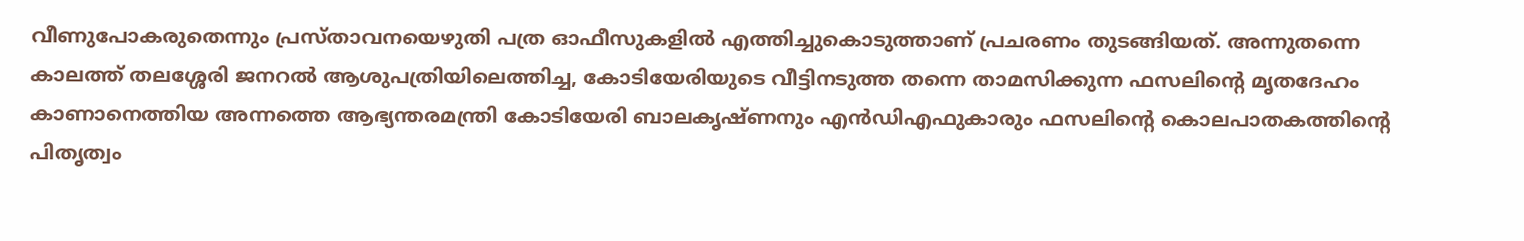വീണുപോകരുതെന്നും പ്രസ്താവനയെഴുതി പത്ര ഓഫീസുകളില്‍ എത്തിച്ചുകൊടുത്താണ് പ്രചരണം തുടങ്ങിയത്. അന്നുതന്നെ കാലത്ത് തലശ്ശേരി ജനറല്‍ ആശുപത്രിയിലെത്തിച്ച, കോടിയേരിയുടെ വീട്ടിനടുത്ത തന്നെ താമസിക്കുന്ന ഫസലിന്റെ മൃതദേഹം കാണാനെത്തിയ അന്നത്തെ ആഭ്യന്തരമന്ത്രി കോടിയേരി ബാലകൃഷ്ണനും എന്‍ഡിഎഫുകാരും ഫസലിന്റെ കൊലപാതകത്തിന്റെ പിതൃത്വം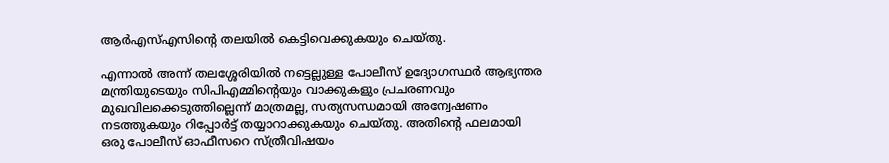ആര്‍എസ്എസിന്റെ തലയില്‍ കെട്ടിവെക്കുകയും ചെയ്തു.

എന്നാല്‍ അന്ന് തലശ്ശേരിയില്‍ നട്ടെല്ലുള്ള പോലീസ് ഉദ്യോഗസ്ഥര്‍ ആഭ്യന്തര മന്ത്രിയുടെയും സിപിഎമ്മിന്റെയും വാക്കുകളും പ്രചരണവും മുഖവിലക്കെടുത്തില്ലെന്ന് മാത്രമല്ല, സത്യസന്ധമായി അന്വേഷണം നടത്തുകയും റിപ്പോര്‍ട്ട് തയ്യാറാക്കുകയും ചെയ്തു. അതിന്റെ ഫലമായി ഒരു പോലീസ് ഓഫീസറെ സ്ത്രീവിഷയം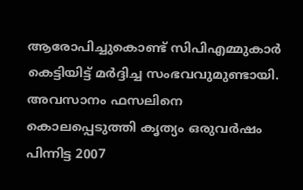ആരോപിച്ചുകൊണ്ട് സിപിഎമ്മുകാര്‍ കെട്ടിയിട്ട് മര്‍ദ്ദിച്ച സംഭവവുമുണ്ടായി. അവസാനം ഫസലിനെ കൊലപ്പെടുത്തി കൃത്യം ഒരുവര്‍ഷം പിന്നിട്ട 2007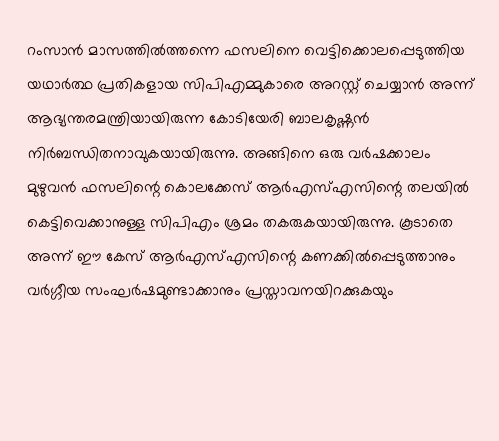റംസാന്‍ മാസത്തില്‍ത്തന്നെ ഫസലിനെ വെട്ടിക്കൊലപ്പെടുത്തിയ യഥാര്‍ത്ഥ പ്രതികളായ സിപിഎമ്മുകാരെ അറസ്റ്റ് ചെയ്യാന്‍ അന്ന് ആഭ്യന്തരമന്ത്രിയായിരുന്ന കോടിയേരി ബാലകൃഷ്ണന്‍ നിര്‍ബന്ധിതനാവുകയായിരുന്നു. അങ്ങിനെ ഒരു വര്‍ഷക്കാലം മുഴുവന്‍ ഫസലിന്റെ കൊലക്കേസ് ആര്‍എസ്എസിന്റെ തലയില്‍ കെട്ടിവെക്കാനുള്ള സിപിഎം ശ്രമം തകരുകയായിരുന്നു. കൂടാതെ അന്ന് ഈ കേസ് ആര്‍എസ്എസിന്റെ കണക്കില്‍പ്പെടുത്താനും വര്‍ഗ്ഗീയ സംഘര്‍ഷമുണ്ടാക്കാനും പ്രസ്താവനയിറക്കുകയും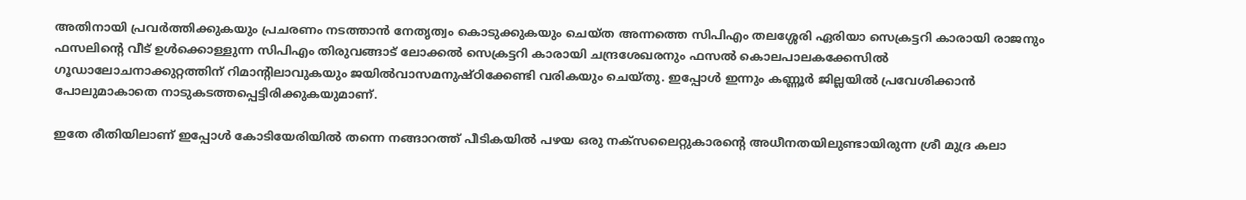അതിനായി പ്രവര്‍ത്തിക്കുകയും പ്രചരണം നടത്താന്‍ നേതൃത്വം കൊടുക്കുകയും ചെയ്ത അന്നത്തെ സിപിഎം തലശ്ശേരി ഏരിയാ സെക്രട്ടറി കാരായി രാജനും ഫസലിന്റെ വീട് ഉള്‍ക്കൊള്ളുന്ന സിപിഎം തിരുവങ്ങാട് ലോക്കല്‍ സെക്രട്ടറി കാരായി ചന്ദ്രശേഖരനും ഫസല്‍ കൊലപാലകക്കേസില്‍ ഗൂഡാലോചനാക്കുറ്റത്തിന് റിമാന്റിലാവുകയും ജയില്‍വാസമനുഷ്ഠിക്കേണ്ടി വരികയും ചെയ്തു. ഇപ്പോള്‍ ഇന്നും കണ്ണൂര്‍ ജില്ലയില്‍ പ്രവേശിക്കാന്‍ പോലുമാകാതെ നാടുകടത്തപ്പെട്ടിരിക്കുകയുമാണ്.

ഇതേ രീതിയിലാണ് ഇപ്പോള്‍ കോടിയേരിയില്‍ തന്നെ നങ്ങാറത്ത് പീടികയില്‍ പഴയ ഒരു നക്‌സലൈറ്റുകാരന്റെ അധീനതയിലുണ്ടായിരുന്ന ശ്രീ മുദ്ര കലാ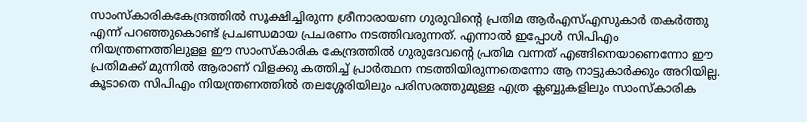സാംസ്‌കാരികകേന്ദ്രത്തില്‍ സൂക്ഷിച്ചിരുന്ന ശ്രീനാരായണ ഗുരുവിന്റെ പ്രതിമ ആര്‍എസ്എസുകാര്‍ തകര്‍ത്തു എന്ന് പറഞ്ഞുകൊണ്ട് പ്രചണ്ഡമായ പ്രചരണം നടത്തിവരുന്നത്. എന്നാല്‍ ഇപ്പോള്‍ സിപിഎം നിയന്ത്രണത്തിലുളള ഈ സാംസ്‌കാരിക കേന്ദ്രത്തില്‍ ഗുരുദേവന്റെ പ്രതിമ വന്നത് എങ്ങിനെയാണെന്നോ ഈ പ്രതിമക്ക് മുന്നില്‍ ആരാണ് വിളക്കു കത്തിച്ച് പ്രാര്‍ത്ഥന നടത്തിയിരുന്നതെന്നോ ആ നാട്ടുകാര്‍ക്കും അറിയില്ല. കൂടാതെ സിപിഎം നിയന്ത്രണത്തില്‍ തലശ്ശേരിയിലും പരിസരത്തുമുള്ള എത്ര ക്ലബ്ബുകളിലും സാംസ്‌കാരിക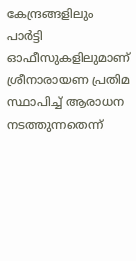കേന്ദ്രങ്ങളിലും പാര്‍ട്ടി ഓഫീസുകളിലുമാണ് ശ്രീനാരായണ പ്രതിമ സ്ഥാപിച്ച് ആരാധന നടത്തുന്നതെന്ന്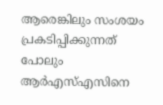ആരെങ്കിലും സംശയം പ്രകടിപ്പിക്കുന്നത് പോലും ആര്‍എസ്എസിനെ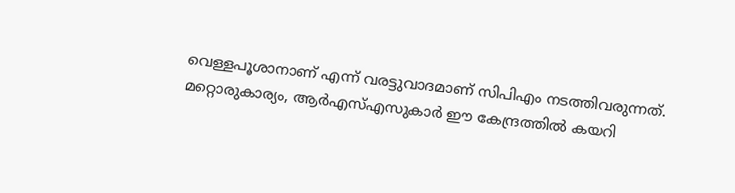വെള്ളപൂശാനാണ് എന്ന് വരട്ടുവാദമാണ് സിപിഎം നടത്തിവരുന്നത്. മറ്റൊരുകാര്യം, ആര്‍എസ്എസുകാര്‍ ഈ കേന്ദ്രത്തില്‍ കയറി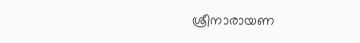ശ്രീനാരായണ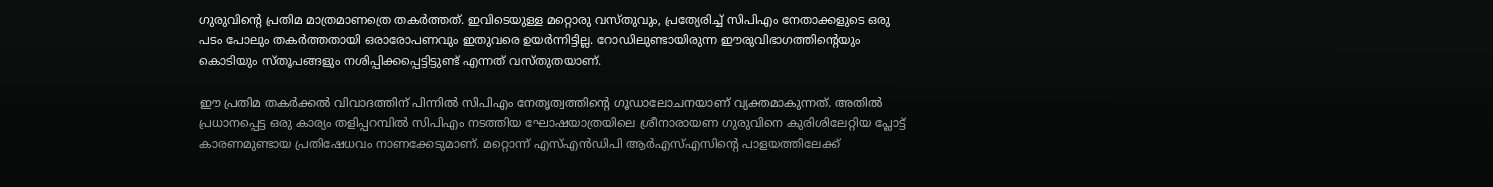ഗുരുവിന്റെ പ്രതിമ മാത്രമാണത്രെ തകര്‍ത്തത്. ഇവിടെയുള്ള മറ്റൊരു വസ്തുവും, പ്രത്യേരിച്ച് സിപിഎം നേതാക്കളുടെ ഒരു പടം പോലും തകര്‍ത്തതായി ഒരാരോപണവും ഇതുവരെ ഉയര്‍ന്നിട്ടില്ല. റോഡിലുണ്ടായിരുന്ന ഈരുവിഭാഗത്തിന്റെയും കൊടിയും സ്തൂപങ്ങളും നശിപ്പിക്കപ്പെട്ടിട്ടുണ്ട് എന്നത് വസ്തുതയാണ്.

ഈ പ്രതിമ തകര്‍ക്കല്‍ വിവാദത്തിന് പിന്നില്‍ സിപിഎം നേതൃത്വത്തിന്റെ ഗൂഡാലോചനയാണ് വ്യക്തമാകുന്നത്. അതില്‍ പ്രധാനപ്പെട്ട ഒരു കാര്യം തളിപ്പറമ്പില്‍ സിപിഎം നടത്തിയ ഘോഷയാത്രയിലെ ശ്രീനാരായണ ഗുരുവിനെ കുരിശിലേറ്റിയ പ്ലോട്ട് കാരണമുണ്ടായ പ്രതിഷേധവം നാണക്കേടുമാണ്. മറ്റൊന്ന് എസ്എന്‍ഡിപി ആര്‍എസ്എസിന്റെ പാളയത്തിലേക്ക്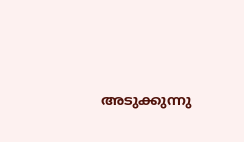അടുക്കുന്നു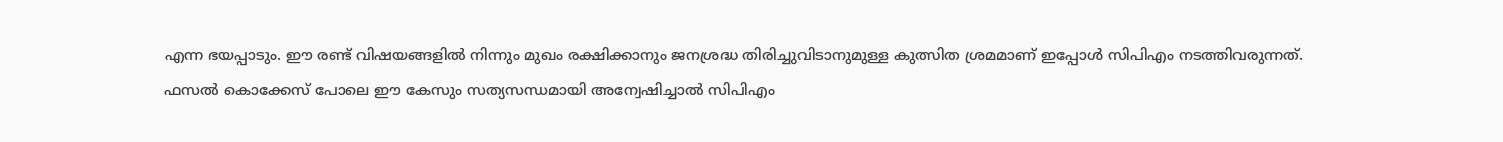എന്ന ഭയപ്പാടും. ഈ രണ്ട് വിഷയങ്ങളില്‍ നിന്നും മുഖം രക്ഷിക്കാനും ജനശ്രദ്ധ തിരിച്ചുവിടാനുമുള്ള കുത്സിത ശ്രമമാണ് ഇപ്പോള്‍ സിപിഎം നടത്തിവരുന്നത്. ഫസല്‍ കൊക്കേസ് പോലെ ഈ കേസും സത്യസന്ധമായി അന്വേഷിച്ചാല്‍ സിപിഎം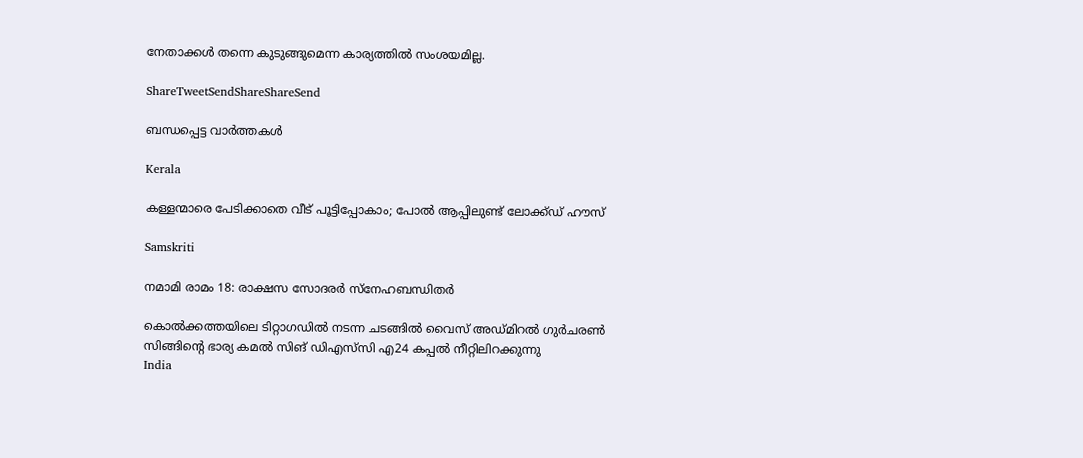നേതാക്കള്‍ തന്നെ കുടുങ്ങുമെന്ന കാര്യത്തില്‍ സംശയമില്ല.

ShareTweetSendShareShareSend

ബന്ധപ്പെട്ട വാര്‍ത്തകള്‍

Kerala

കള്ളന്മാരെ പേടിക്കാതെ വീട് പൂട്ടിപ്പോകാം; പോല്‍ ആപ്പിലുണ്ട് ലോക്ക്ഡ് ഹൗസ്

Samskriti

നമാമി രാമം 18: രാക്ഷസ സോദരര്‍ സ്നേഹബന്ധിതര്‍

കൊല്‍ക്കത്തയിലെ ടിറ്റാഗഡില്‍ നടന്ന ചടങ്ങില്‍ വൈസ് അഡ്മിറല്‍ ഗുര്‍ചരണ്‍ സിങ്ങിന്റെ ഭാര്യ കമല്‍ സിങ് ഡിഎസ്‌സി എ24 കപ്പല്‍ നീറ്റിലിറക്കുന്നു
India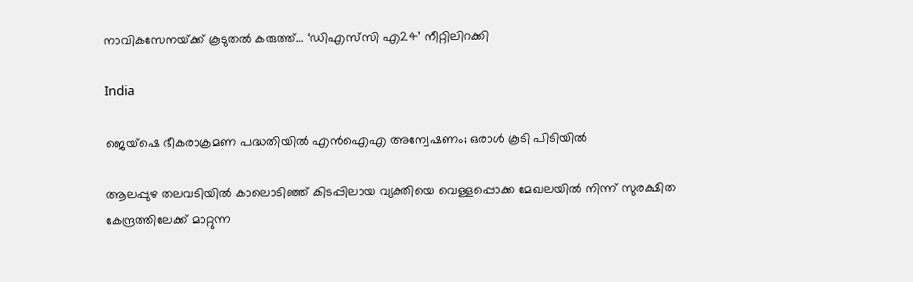നാവികസേനയ്‌ക്ക് കൂടുതല്‍ കരുത്ത്… ‘ഡിഎസ്‌സി എ24’ നീറ്റിലിറക്കി

India

ജെയ്ഷെ ഭീകരാക്രമണ പദ്ധതിയില്‍ എന്‍ഐഎ അന്വേഷണം; ഒരാള്‍ കൂടി പിടിയില്‍

ആലപ്പുഴ തലവടിയില്‍ കാലൊടിഞ്ഞ് കിടപ്പിലായ വ്യക്തിയെ വെള്ളപ്പൊക്ക മേഖലയില്‍ നിന്ന് സുരക്ഷിത കേന്ദ്രത്തിലേക്ക് മാറ്റുന്ന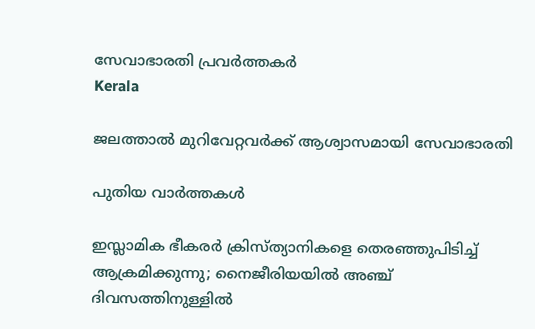സേവാഭാരതി പ്രവര്‍ത്തകര്‍
Kerala

ജലത്താല്‍ മുറിവേറ്റവര്‍ക്ക് ആശ്വാസമായി സേവാഭാരതി

പുതിയ വാര്‍ത്തകള്‍

ഇസ്ലാമിക ഭീകരര്‍ ക്രിസ്ത്യാനികളെ തെരഞ്ഞുപിടിച്ച് ആക്രമിക്കുന്നു; നൈജീരിയയില്‍ അഞ്ച് ദിവസത്തിനുള്ളില്‍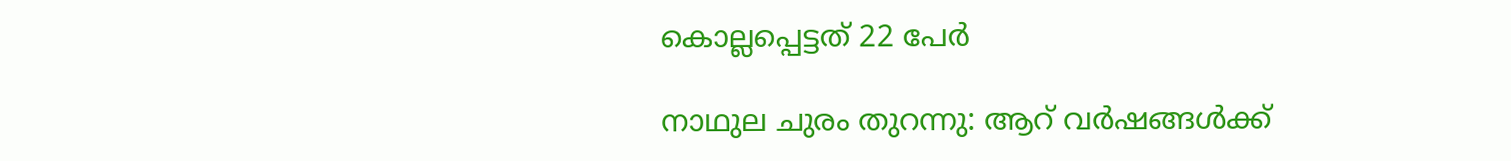കൊല്ലപ്പെട്ടത് 22 പേര്‍

നാഥുല ചുരം തുറന്നു: ആറ് വര്‍ഷങ്ങള്‍ക്ക്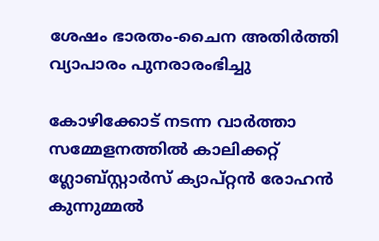ശേഷം ഭാരതം-ചൈന അതിര്‍ത്തി വ്യാപാരം പുനരാരംഭിച്ചു

കോഴിക്കോട് നടന്ന വാര്‍ത്താ സമ്മേളനത്തില്‍ കാലിക്കറ്റ് ഗ്ലോബ്സ്റ്റാര്‍സ് ക്യാപ്റ്റന്‍ രോഹന്‍ കുന്നുമ്മല്‍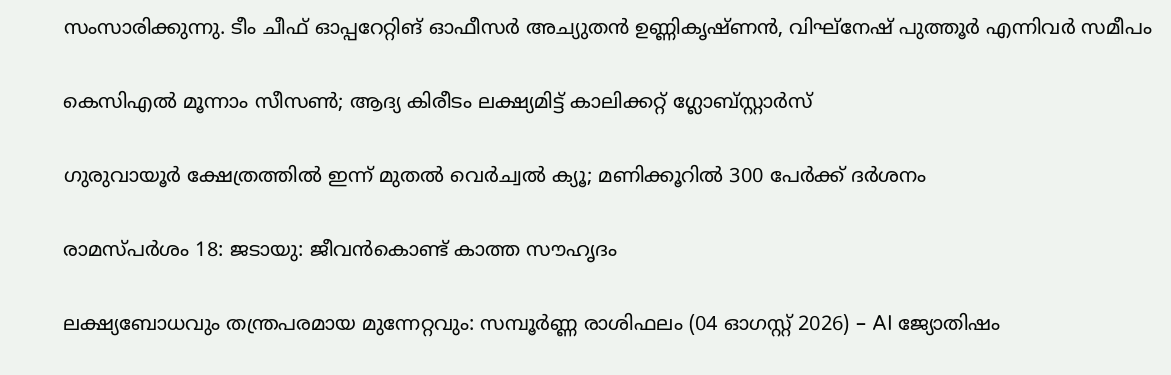സംസാരിക്കുന്നു. ടീം ചീഫ് ഓപ്പറേറ്റിങ് ഓഫീസര്‍ അച്യുതന്‍ ഉണ്ണികൃഷ്ണന്‍, വിഘ്നേഷ് പുത്തൂര്‍ എന്നിവര്‍ സമീപം

കെസിഎല്‍ മൂന്നാം സീസണ്‍; ആദ്യ കിരീടം ലക്ഷ്യമിട്ട് കാലിക്കറ്റ് ഗ്ലോബ്സ്റ്റാര്‍സ്

ഗുരുവായൂർ ക്ഷേത്രത്തിൽ ഇന്ന് മുതൽ വെർച്വൽ ക്യൂ; മണിക്കൂറിൽ 300 പേർക്ക് ദർശനം

രാമസ്പര്‍ശം 18: ജടായു: ജീവന്‍കൊണ്ട് കാത്ത സൗഹൃദം

ലക്ഷ്യബോധവും തന്ത്രപരമായ മുന്നേറ്റവും: സമ്പൂർണ്ണ രാശിഫലം (04 ഓഗസ്റ്റ് 2026) – AI ജ്യോതിഷം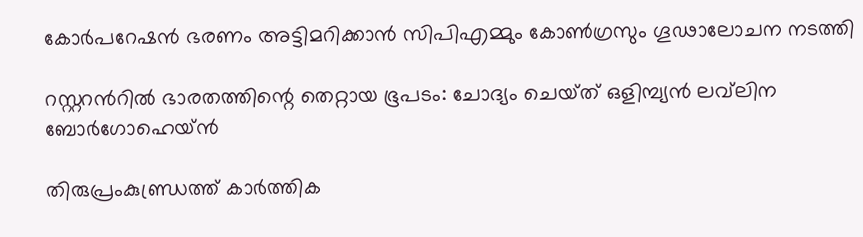കോര്‍പറേഷന്‍ ഭരണം അട്ടിമറിക്കാന്‍ സിപിഎമ്മും കോണ്‍ഗ്രസും ഗൂഢാലോചന നടത്തി

റസ്റ്ററന്‍റില്‍ ഭാരതത്തിന്റെ തെറ്റായ ഭൂപടം: ചോദ്യം ചെയ്‌ത് ഒളിമ്പ്യൻ ലവ്‌ലിന ബോർഗോഹെയ്‌ൻ

തിരുപ്രംകുണ്ഡ്രത്ത് കാര്‍ത്തിക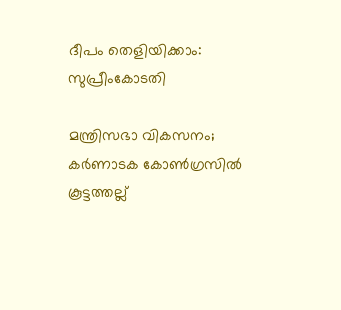ദീപം തെളിയിക്കാം: സുപ്രീംകോടതി

മന്ത്രിസഭാ വികസനം; കര്‍ണാടക കോണ്‍ഗ്രസില്‍ കൂട്ടത്തല്ല്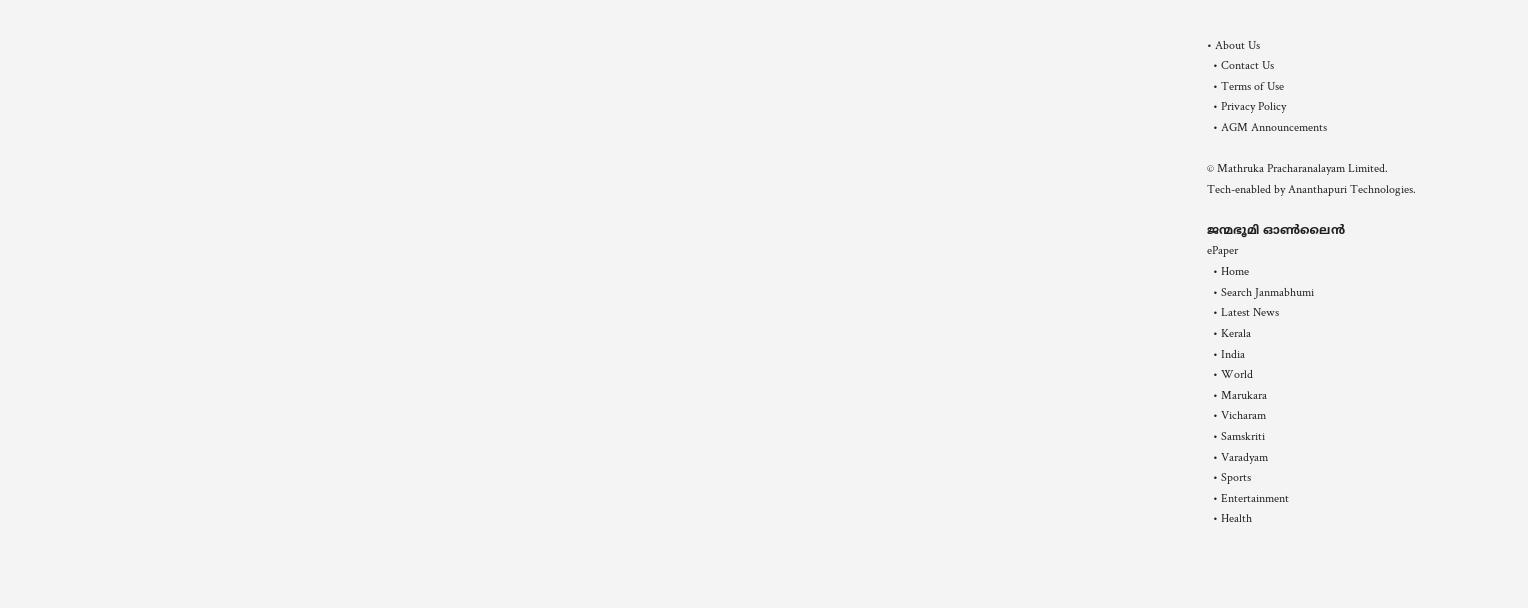• About Us
  • Contact Us
  • Terms of Use
  • Privacy Policy
  • AGM Announcements

© Mathruka Pracharanalayam Limited.
Tech-enabled by Ananthapuri Technologies.

ജന്മഭൂമി ഓണ്‍ലൈന്‍
ePaper
  • Home
  • Search Janmabhumi
  • Latest News
  • Kerala
  • India
  • World
  • Marukara
  • Vicharam
  • Samskriti
  • Varadyam
  • Sports
  • Entertainment
  • Health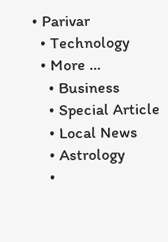• Parivar
  • Technology
  • More …
    • Business
    • Special Article
    • Local News
    • Astrology
    •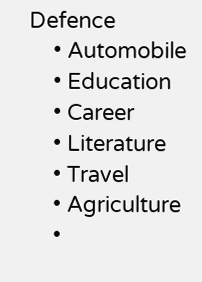Defence
    • Automobile
    • Education
    • Career
    • Literature
    • Travel
    • Agriculture
    •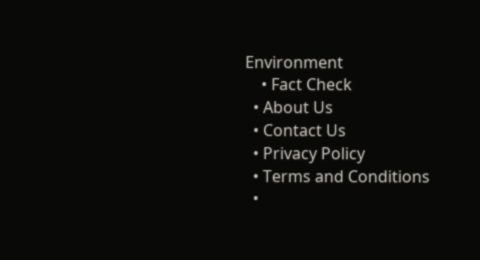Environment
    • Fact Check
  • About Us
  • Contact Us
  • Privacy Policy
  • Terms and Conditions
  •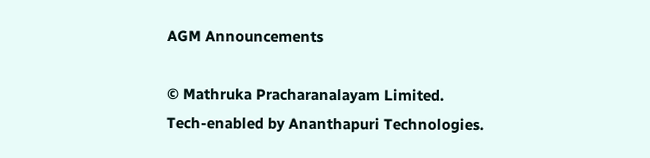AGM Announcements

© Mathruka Pracharanalayam Limited.
Tech-enabled by Ananthapuri Technologies.